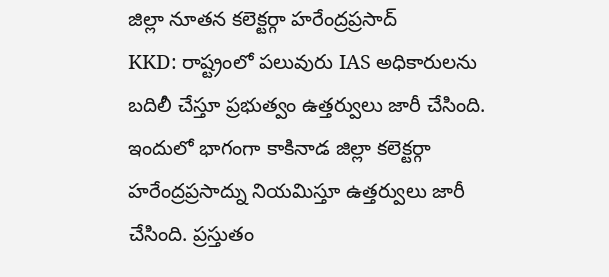జిల్లా నూతన కలెక్టర్గా హరేంద్రప్రసాద్
KKD: రాష్ట్రంలో పలువురు IAS అధికారులను బదిలీ చేస్తూ ప్రభుత్వం ఉత్తర్వులు జారీ చేసింది. ఇందులో భాగంగా కాకినాడ జిల్లా కలెక్టర్గా హరేంద్రప్రసాద్ను నియమిస్తూ ఉత్తర్వులు జారీ చేసింది. ప్రస్తుతం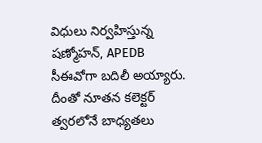విధులు నిర్వహిస్తున్న షణ్మోహన్, APEDB సీఈవోగా బదిలీ అయ్యారు. దీంతో నూతన కలెక్టర్ త్వరలోనే బాధ్యతలు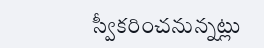స్వీకరించనున్నట్లు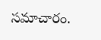సమాచారం.